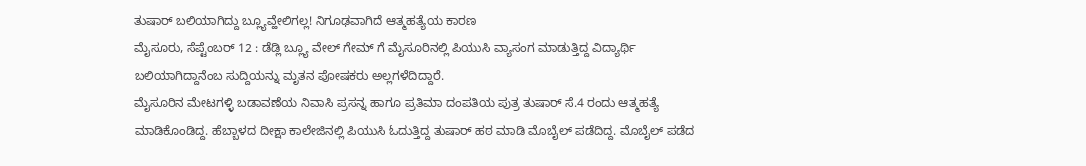ತುಷಾರ್ ಬಲಿಯಾಗಿದ್ದು ಬ್ಲ್ಯೂವ್ಹೇಲಿಗಲ್ಲ! ನಿಗೂಢವಾಗಿದೆ ಆತ್ಮಹತ್ಯೆಯ ಕಾರಣ
ಮೈಸೂರು, ಸೆಪ್ಟೆಂಬರ್ 12 : ಡೆಡ್ಲಿ ಬ್ಲ್ಯೂ ವೇಲ್ ಗೇಮ್ ಗೆ ಮೈಸೂರಿನಲ್ಲಿ ಪಿಯುಸಿ ವ್ಯಾಸಂಗ ಮಾಡುತ್ತಿದ್ದ ವಿದ್ಯಾರ್ಥಿ ಬಲಿಯಾಗಿದ್ದಾನೆಂಬ ಸುದ್ದಿಯನ್ನು ಮೃತನ ಪೋಷಕರು ಅಲ್ಲಗಳೆದಿದ್ದಾರೆ.
ಮೈಸೂರಿನ ಮೇಟಗಳ್ಳಿ ಬಡಾವಣೆಯ ನಿವಾಸಿ ಪ್ರಸನ್ನ ಹಾಗೂ ಪ್ರತಿಮಾ ದಂಪತಿಯ ಪುತ್ರ ತುಷಾರ್ ಸೆ.4 ರಂದು ಆತ್ಮಹತ್ಯೆ ಮಾಡಿಕೊಂಡಿದ್ದ. ಹೆಬ್ಬಾಳದ ದೀಕ್ಷಾ ಕಾಲೇಜಿನಲ್ಲಿ ಪಿಯುಸಿ ಓದುತ್ತಿದ್ದ ತುಷಾರ್ ಹಠ ಮಾಡಿ ಮೊಬೈಲ್ ಪಡೆದಿದ್ದ. ಮೊಬೈಲ್ ಪಡೆದ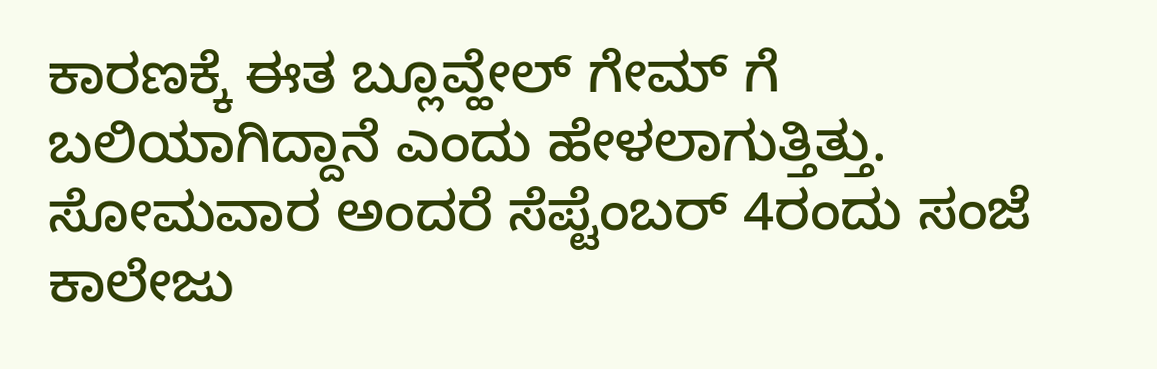ಕಾರಣಕ್ಕೆ ಈತ ಬ್ಲೂವ್ಹೇಲ್ ಗೇಮ್ ಗೆ ಬಲಿಯಾಗಿದ್ದಾನೆ ಎಂದು ಹೇಳಲಾಗುತ್ತಿತ್ತು. ಸೋಮವಾರ ಅಂದರೆ ಸೆಪ್ಟೆಂಬರ್ 4ರಂದು ಸಂಜೆ ಕಾಲೇಜು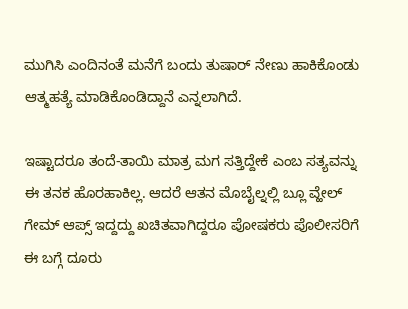ಮುಗಿಸಿ ಎಂದಿನಂತೆ ಮನೆಗೆ ಬಂದು ತುಷಾರ್ ನೇಣು ಹಾಕಿಕೊಂಡು ಆತ್ಮಹತ್ಯೆ ಮಾಡಿಕೊಂಡಿದ್ದಾನೆ ಎನ್ನಲಾಗಿದೆ.

ಇಷ್ಟಾದರೂ ತಂದೆ-ತಾಯಿ ಮಾತ್ರ ಮಗ ಸತ್ತಿದ್ದೇಕೆ ಎಂಬ ಸತ್ಯವನ್ನು ಈ ತನಕ ಹೊರಹಾಕಿಲ್ಲ. ಆದರೆ ಆತನ ಮೊಬೈಲ್ನಲ್ಲಿ ಬ್ಲೂ ವ್ಹೇಲ್ ಗೇಮ್ ಆಪ್ಸ್ ಇದ್ದದ್ದು ಖಚಿತವಾಗಿದ್ದರೂ ಪೋಷಕರು ಪೊಲೀಸರಿಗೆ ಈ ಬಗ್ಗೆ ದೂರು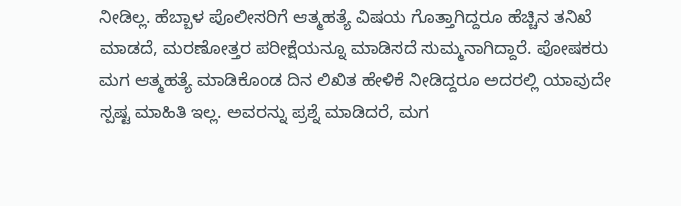ನೀಡಿಲ್ಲ. ಹೆಬ್ಬಾಳ ಪೊಲೀಸರಿಗೆ ಆತ್ಮಹತ್ಯೆ ವಿಷಯ ಗೊತ್ತಾಗಿದ್ದರೂ ಹೆಚ್ಚಿನ ತನಿಖೆ ಮಾಡದೆ, ಮರಣೋತ್ತರ ಪರೀಕ್ಷೆಯನ್ನೂ ಮಾಡಿಸದೆ ಸುಮ್ಮನಾಗಿದ್ದಾರೆ. ಪೋಷಕರು ಮಗ ಆತ್ಮಹತ್ಯೆ ಮಾಡಿಕೊಂಡ ದಿನ ಲಿಖಿತ ಹೇಳಿಕೆ ನೀಡಿದ್ದರೂ ಅದರಲ್ಲಿ ಯಾವುದೇ ಸ್ಪಷ್ಟ ಮಾಹಿತಿ ಇಲ್ಲ. ಅವರನ್ನು ಪ್ರಶ್ನೆ ಮಾಡಿದರೆ, ಮಗ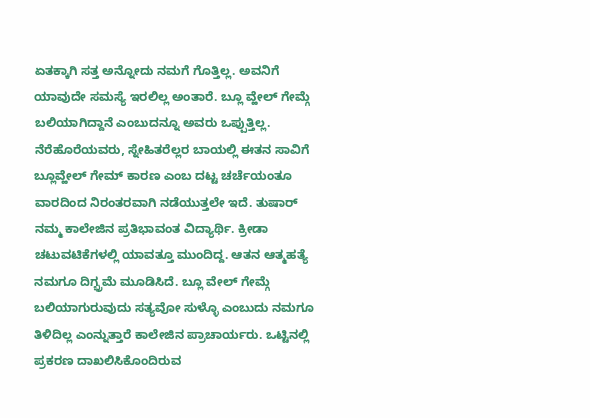ಏತಕ್ಕಾಗಿ ಸತ್ತ ಅನ್ನೋದು ನಮಗೆ ಗೊತ್ತಿಲ್ಲ. ಅವನಿಗೆ ಯಾವುದೇ ಸಮಸ್ಯೆ ಇರಲಿಲ್ಲ ಅಂತಾರೆ. ಬ್ಲೂ ವ್ಹೇಲ್ ಗೇಮ್ಗೆ ಬಲಿಯಾಗಿದ್ದಾನೆ ಎಂಬುದನ್ನೂ ಅವರು ಒಪ್ಪುತ್ತಿಲ್ಲ.
ನೆರೆಹೊರೆಯವರು, ಸ್ನೇಹಿತರೆಲ್ಲರ ಬಾಯಲ್ಲಿ ಈತನ ಸಾವಿಗೆ ಬ್ಲೂವ್ಹೇಲ್ ಗೇಮ್ ಕಾರಣ ಎಂಬ ದಟ್ಟ ಚರ್ಚೆಯಂತೂ ವಾರದಿಂದ ನಿರಂತರವಾಗಿ ನಡೆಯುತ್ತಲೇ ಇದೆ. ತುಷಾರ್ ನಮ್ಮ ಕಾಲೇಜಿನ ಪ್ರತಿಭಾವಂತ ವಿದ್ಯಾರ್ಥಿ. ಕ್ರೀಡಾ ಚಟುವಟಿಕೆಗಳಲ್ಲಿ ಯಾವತ್ತೂ ಮುಂದಿದ್ದ. ಆತನ ಆತ್ಮಹತ್ಯೆ ನಮಗೂ ದಿಗ್ಭ್ರಮೆ ಮೂಡಿಸಿದೆ. ಬ್ಲೂ ವೇಲ್ ಗೇಮ್ಗೆ ಬಲಿಯಾಗುರುವುದು ಸತ್ಯವೋ ಸುಳ್ಳೊ ಎಂಬುದು ನಮಗೂ ತಿಳಿದಿಲ್ಲ ಎಂನ್ನುತ್ತಾರೆ ಕಾಲೇಜಿನ ಪ್ರಾಚಾರ್ಯರು. ಒಟ್ಟಿನಲ್ಲಿ ಪ್ರಕರಣ ದಾಖಲಿಸಿಕೊಂದಿರುವ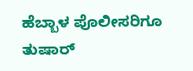ಹೆಬ್ಬಾಳ ಪೊಲೀಸರಿಗೂ ತುಷಾರ್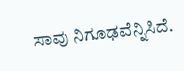ಸಾವು ನಿಗೂಢವೆನ್ನಿಸಿದೆ.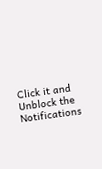Click it and Unblock the Notifications